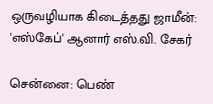ஒருவழியாக கிடைத்தது ஜாமீன்: 'எஸ்கேப்' ஆனார் எஸ்.வி. சேகர்

சென்னை: பெண்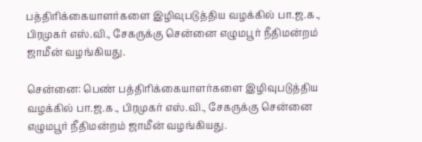பத்திரிக்கையாளர்களை இழிவுபடுத்திய வழக்கில் பா.ஜ.க., பிரமுகர் எஸ்.வி., சேகருக்கு சென்னை எழுமபூர் நீதிமன்றம் ஜாமீன் வழங்கியது.

சென்னை: பெண் பத்திரிக்கையாளர்களை இழிவுபடுத்திய வழக்கில் பா.ஜ.க., பிரமுகர் எஸ்.வி., சேகருக்கு சென்னை எழுமபூர் நீதிமன்றம் ஜாமீன் வழங்கியது.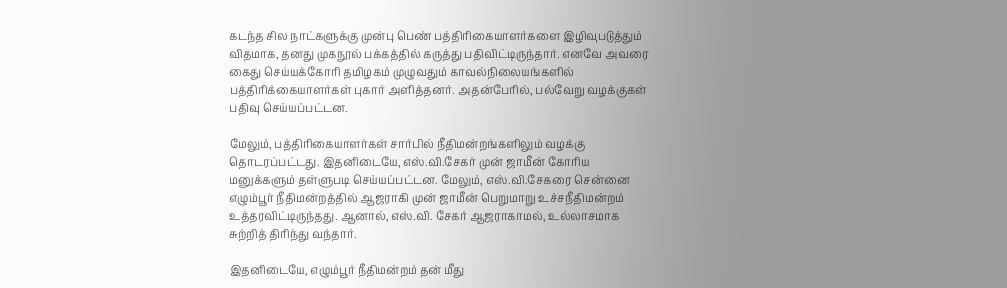கடந்த சில நாட்களுக்கு முன்பு பெண் பத்திரிகையாளர்களை இழிவுபடுத்தும் விதமாக, தனது முகநூல் பக்கத்தில் கருத்து பதிவிட்டிருந்தார். எனவே அவரை கைது செய்யக்கோரி தமிழகம் முழுவதும் காவல்நிலையங்களில் பத்திரிக்கையாளர்கள் புகார் அளித்தனர். அதன்பேரில், பல்வேறு வழக்குகள் பதிவு செய்யப்பட்டன.

மேலும், பத்திரிகையாளர்கள் சார்பில் நீதிமன்றங்களிலும் வழக்கு தொடரப்பட்டது. இதனிடையே, எஸ்.வி.சேகர் முன் ஜாமீன் கோரிய மனுக்களும் தள்ளுபடி செய்யப்பட்டன. மேலும், எஸ்.வி.சேகரை சென்னை எழும்பூர் நீதிமன்றத்தில் ஆஜராகி முன் ஜாமீன் பெறுமாறு உச்சநீதிமன்றம் உத்தரவிட்டிருந்தது. ஆனால், எஸ்.வி. சேகர் ஆஜராகாமல், உல்லாசமாக சுற்றித் திரிந்து வந்தார்.

இதனிடையே, எழும்பூர் நீதிமன்றம் தன் மீது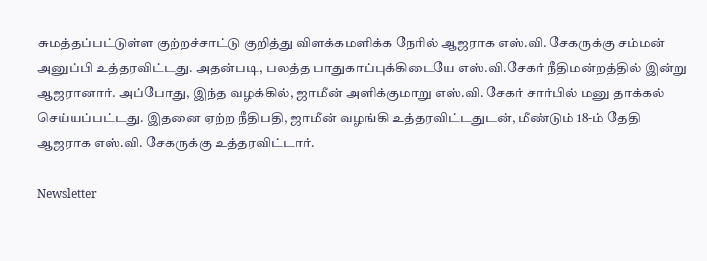சுமத்தப்பட்டுள்ள குற்றச்சாட்டு குறித்து விளக்கமளிக்க நேரில் ஆஜராக எஸ்.வி. சேகருக்கு சம்மன் அனுப்பி உத்தரவிட்டது. அதன்படி, பலத்த பாதுகாப்புக்கிடையே எஸ்.வி.சேகர் நீதிமன்றத்தில் இன்று ஆஜரானார். அப்போது, இந்த வழக்கில், ஜாமீன் அளிக்குமாறு எஸ்.வி. சேகர் சார்பில் மனு தாக்கல் செய்யப்பட்டது. இதனை ஏற்ற நீதிபதி, ஜாமீன் வழங்கி உத்தரவிட்டதுடன், மீண்டும் 18-ம் தேதி ஆஜராக எஸ்.வி. சேகருக்கு உத்தரவிட்டார்.

Newsletter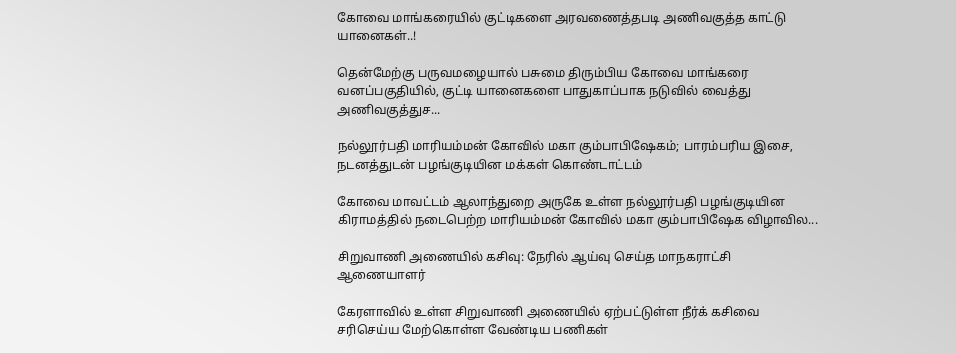கோவை மாங்கரையில் குட்டிகளை அரவணைத்தபடி அணிவகுத்த காட்டு யானைகள்..!

தென்மேற்கு பருவமழையால் பசுமை திரும்பிய கோவை மாங்கரை வனப்பகுதியில், குட்டி யானைகளை பாதுகாப்பாக நடுவில் வைத்து அணிவகுத்துச...

நல்லூர்பதி மாரியம்மன் கோவில் மகா கும்பாபிஷேகம்; பாரம்பரிய இசை, நடனத்துடன் பழங்குடியின மக்கள் கொண்டாட்டம்

கோவை மாவட்டம் ஆலாந்துறை அருகே உள்ள நல்லூர்பதி பழங்குடியின கிராமத்தில் நடைபெற்ற மாரியம்மன் கோவில் மகா கும்பாபிஷேக விழாவில...

சிறுவாணி அணையில் கசிவு: நேரில் ஆய்வு செய்த மாநகராட்சி ஆணையாளர்

கேரளாவில் உள்ள சிறுவாணி அணையில் ஏற்பட்டுள்ள நீர்க் கசிவை சரிசெய்ய மேற்கொள்ள வேண்டிய பணிகள்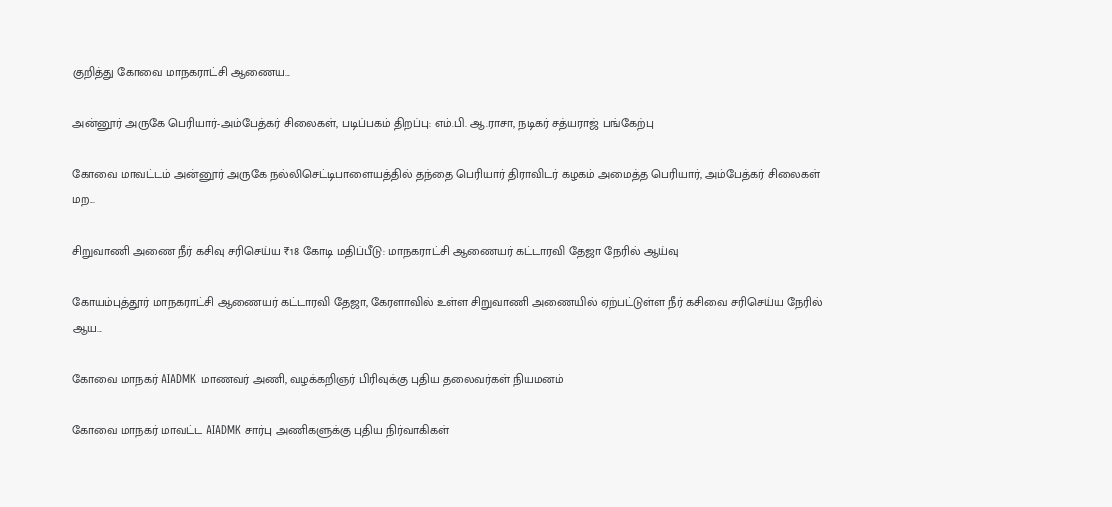குறித்து கோவை மாநகராட்சி ஆணைய...

அன்னூர் அருகே பெரியார்-அம்பேத்கர் சிலைகள், படிப்பகம் திறப்பு: எம்.பி. ஆ.ராசா, நடிகர் சத்யராஜ் பங்கேற்பு

கோவை மாவட்டம் அன்னூர் அருகே நல்லிசெட்டிபாளையத்தில் தந்தை பெரியார் திராவிடர் கழகம் அமைத்த பெரியார், அம்பேத்கர் சிலைகள் மற...

சிறுவாணி அணை நீர் கசிவு சரிசெய்ய ₹18 கோடி மதிப்பீடு: மாநகராட்சி ஆணையர் கட்டாரவி தேஜா நேரில் ஆய்வு

கோயம்புத்தூர் மாநகராட்சி ஆணையர் கட்டாரவி தேஜா, கேரளாவில் உள்ள சிறுவாணி அணையில் ஏற்பட்டுள்ள நீர் கசிவை சரிசெய்ய நேரில் ஆய...

கோவை மாநகர் AIADMK மாணவர் அணி, வழக்கறிஞர் பிரிவுக்கு புதிய தலைவர்கள் நியமனம்

கோவை மாநகர் மாவட்ட AIADMK சார்பு அணிகளுக்கு புதிய நிர்வாகிகள்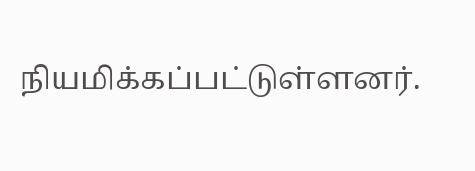நியமிக்கப்பட்டுள்ளனர்.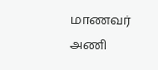மாணவர் அணி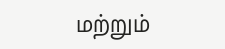மற்றும்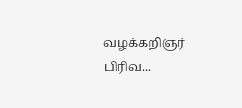வழக்கறிஞர் பிரிவ...